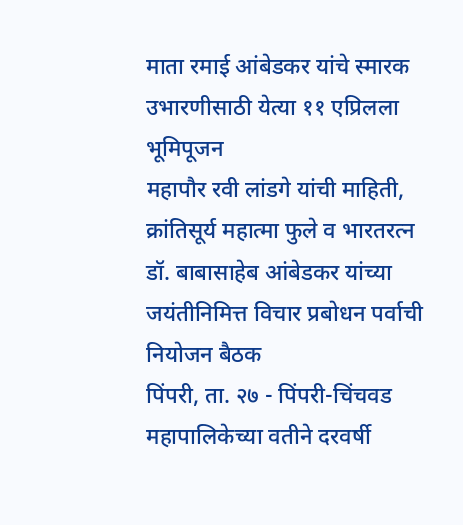माता रमाई आंबेडकर यांचे स्मारक उभारणीसाठी येत्या ११ एप्रिलला भूमिपूजन
महापौर रवी लांडगे यांची माहिती, क्रांतिसूर्य महात्मा फुले व भारतरत्न डॉ. बाबासाहेब आंबेडकर यांच्या जयंतीनिमित्त विचार प्रबोधन पर्वाची नियोजन बैठक
पिंपरी, ता. २७ - पिंपरी-चिंचवड महापालिकेच्या वतीने दरवर्षी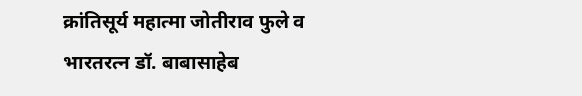क्रांतिसूर्य महात्मा जोतीराव फुले व भारतरत्न डॉ. बाबासाहेब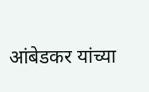आंबेडकर यांच्या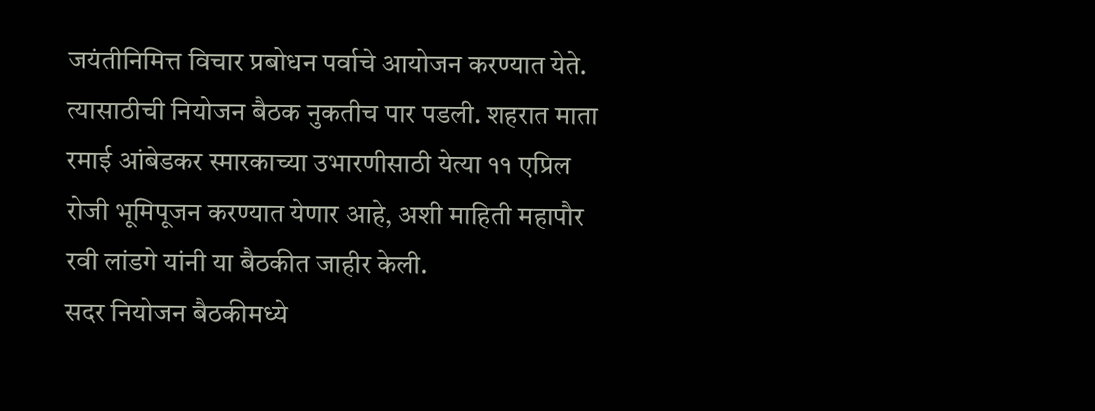जयंतीनिमित्त विचार प्रबोधन पर्वाचे आयोजन करण्यात येते. त्यासाठीची नियोजन बैठक नुकतीच पार पडली. शहरात माता रमाई आंबेडकर स्मारकाच्या उभारणीसाठी येत्या ११ एप्रिल रोजी भूमिपूजन करण्यात येणार आहे, अशी माहिती महापौर रवी लांडगे यांनी या बैठकीत जाहीर केली.
सदर नियोजन बैठकीमध्ये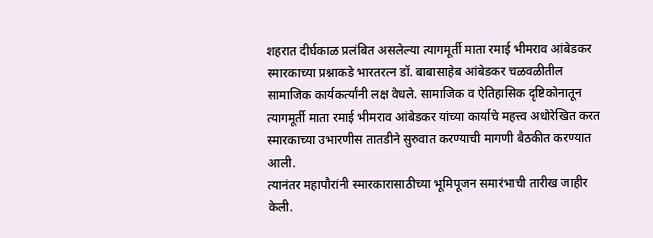शहरात दीर्घकाळ प्रलंबित असलेल्या त्यागमूर्ती माता रमाई भीमराव आंबेडकर स्मारकाच्या प्रश्नाकडे भारतरत्न डॉ. बाबासाहेब आंबेडकर चळवळीतील सामाजिक कार्यकर्त्यांनी लक्ष वेधले. सामाजिक व ऐतिहासिक दृष्टिकोनातून त्यागमूर्ती माता रमाई भीमराव आंबेडकर यांच्या कार्याचे महत्त्व अधोरेखित करत स्मारकाच्या उभारणीस तातडीने सुरुवात करण्याची मागणी बैठकीत करण्यात आली.
त्यानंतर महापौरांनी स्मारकारासाठीच्या भूमिपूजन समारंभाची तारीख जाहीर केली.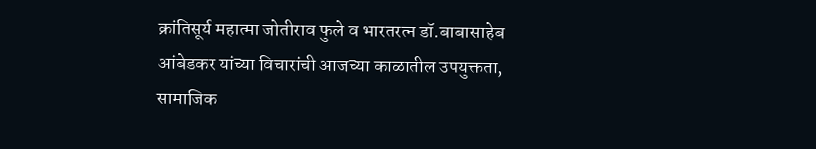क्रांतिसूर्य महात्मा जोतीराव फुले व भारतरत्न डॉ.बाबासाहेब आंबेडकर यांच्या विचारांची आजच्या काळातील उपयुक्तता, सामाजिक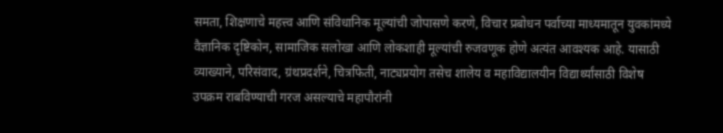समता, शिक्षणाचे महत्त्व आणि संविधानिक मूल्यांची जोपासणे करणे, विचार प्रबोधन पर्वाच्या माध्यमातून युवकांमध्ये वैज्ञानिक दृष्टिकोन, सामाजिक सलोखा आणि लोकशाही मूल्यांची रुजवणूक होणे अत्यंत आवश्यक आहे. यासाठी व्याख्याने, परिसंवाद, ग्रंथप्रदर्शने, चित्रफिती, नाट्यप्रयोग तसेच शालेय व महाविद्यालयीन विद्यार्थ्यांसाठी विशेष उपक्रम राबविण्याची गरज असल्याचे महापौरांनी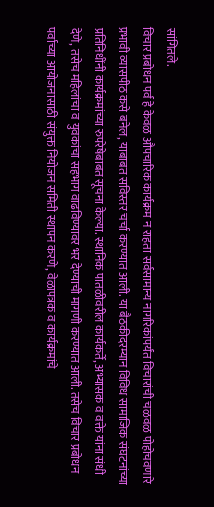सांगितले.
विचार प्रबोधन पर्व हे केवळ औपचारिक कार्यक्रम न राहता सर्वसामान्य नागरिकांपर्यंत विचारांची चळवळ पोहोचवणारे प्रभावी व्यासपीठ कसे बनेल, याबाबत सविस्तर चर्चा करण्यात आली. या बैठकीदरम्यान विविध सामाजिक संघटनांच्या प्रतिनिधींनी कार्यक्रमांच्या रुपरेषेबाबत सूचना केल्या. स्थानिक पातळीवरील कार्यकर्ते, अभ्यासक व वक्ते यांना संधी देणे, तसेच महिलांचा व युवकांचा सहभाग वाढविण्यावर भर देण्याची मागणी करण्यात आली. तसेच विचार प्रबोधन पर्वाच्या आयोजनासाठी संयुक्त नियोजन समिती स्थापन करणे, वेळापत्रक व कार्यक्रमांचे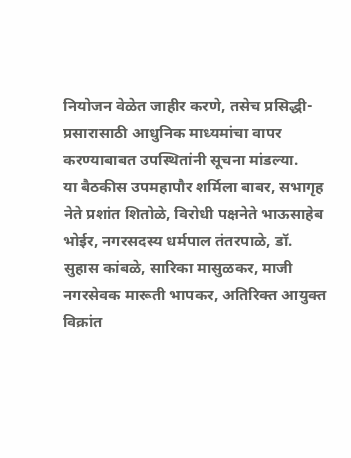नियोजन वेळेत जाहीर करणे, तसेच प्रसिद्धी-प्रसारासाठी आधुनिक माध्यमांचा वापर करण्याबाबत उपस्थितांनी सूचना मांडल्या.
या बैठकीस उपमहापौर शर्मिला बाबर, सभागृह नेते प्रशांत शितोळे, विरोधी पक्षनेते भाऊसाहेब भोईर, नगरसदस्य धर्मपाल तंतरपाळे, डॉ. सुहास कांबळे, सारिका मासुळकर, माजी नगरसेवक मारूती भापकर, अतिरिक्त आयुक्त विक्रांत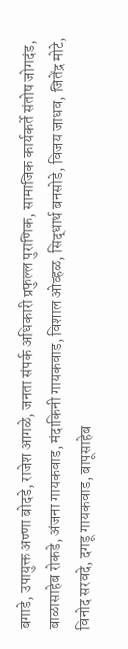बगाडे, उपायुक्त अण्णा बोदडे, राजेश आगळे, जनता संपर्क अधिकारी प्रफुल्ल पुराणिक, सामाजिक कार्यकर्ते संतोष जोगदंड, बाळासाहेब रोकडे, अंजना गायकवाड, मंदाकिनी गायकवाड, विशाल ओव्हळ, सिद्धार्थ बनसोडे, विजय जाधव, जितेंद्र मोटे, विनोद सरवदे, दगडू गायकवाड, बापूसाहेब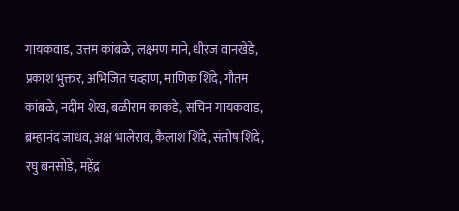गायकवाड, उत्तम कांबळे, लक्ष्मण माने, धीरज वानखेडे, प्रकाश भुक्तर, अभिजित चव्हाण, माणिक शिंदे, गौतम कांबळे, नदीम शेख, बळीराम काकडे, सचिन गायकवाड, ब्रम्हानंद जाधव, अक्ष भालेराव, कैलाश शिंदे, संतोष शिंदे, रघु बनसोडे, महेंद्र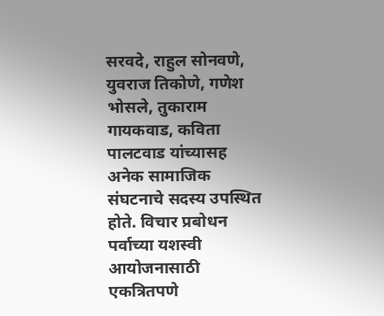सरवदे, राहुल सोनवणे, युवराज तिकोणे, गणेश भोसले, तुकाराम गायकवाड, कविता पालटवाड यांच्यासह अनेक सामाजिक संघटनाचे सदस्य उपस्थित होते. विचार प्रबोधन पर्वाच्या यशस्वी आयोजनासाठी एकत्रितपणे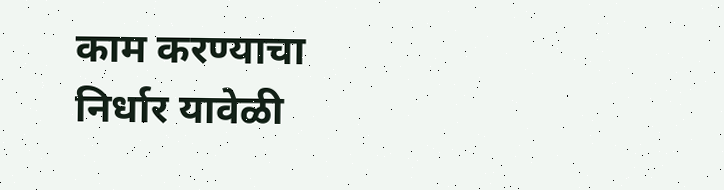काम करण्याचा निर्धार यावेळी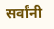सर्वांनी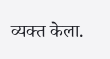व्यक्त केला.